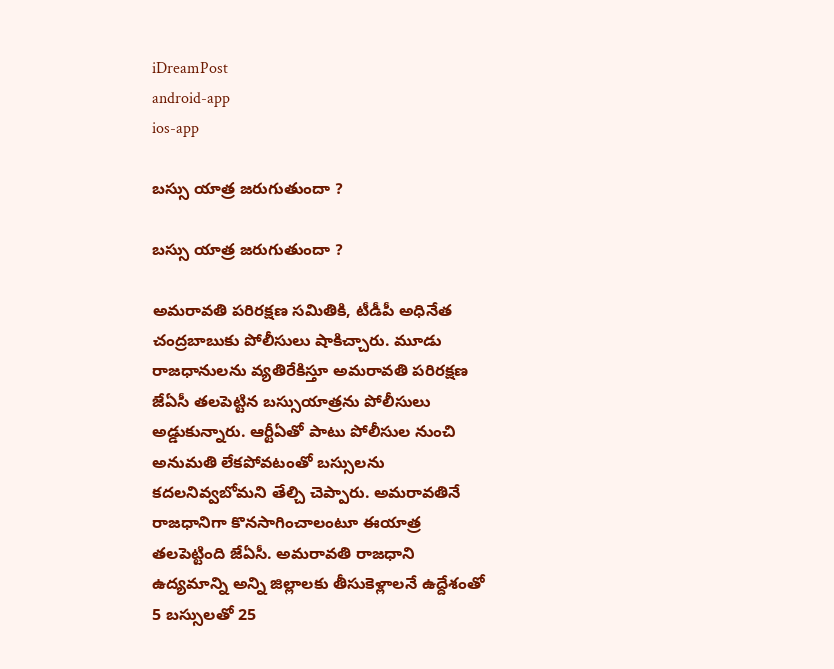iDreamPost
android-app
ios-app

బస్సు యాత్ర జరుగుతుందా ?

బస్సు యాత్ర జరుగుతుందా ?

అమరావతి పరిరక్షణ సమితికి, టీడీపీ అధినేత చంద్రబాబుకు పోలీసులు షాకిచ్చారు. మూడు రాజధానులను వ్యతిరేకిస్తూ అమరావతి పరిరక్షణ జేఏసీ తలపెట్టిన బస్సుయాత్రను పోలీసులు అడ్డుకున్నారు. ఆర్టీఏతో పాటు పోలీసుల నుంచి అనుమతి లేకపోవటంతో బస్సులను కదలనివ్వబోమని తేల్చి చెప్పారు. అమరావతినే రాజధానిగా కొనసాగించాలంటూ ఈయాత్ర తలపెట్టింది జేఏసీ. అమరావతి రాజధాని ఉద్యమాన్ని అన్ని జిల్లాలకు తీసుకెళ్లాలనే ఉద్దేశంతో 5 బస్సులతో 25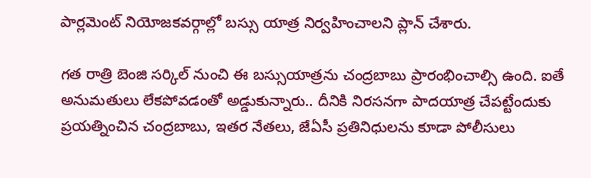పార్లమెంట్ నియోజకవర్గాల్లో బస్సు యాత్ర నిర్వహించాలని ప్లాన్ చేశారు.

గత రాత్రి బెంజి సర్కిల్ నుంచి ఈ బస్సుయాత్రను చంద్రబాబు ప్రారంభించాల్సి ఉంది. ఐతే అనుమతులు లేకపోవడంతో అడ్డుకున్నారు.. దీనికి నిరసనగా పాదయాత్ర చేపట్టేందుకు ప్రయత్నించిన చంద్రబాబు, ఇతర నేతలు, జేఏసీ ప్రతినిధులను కూడా పోలీసులు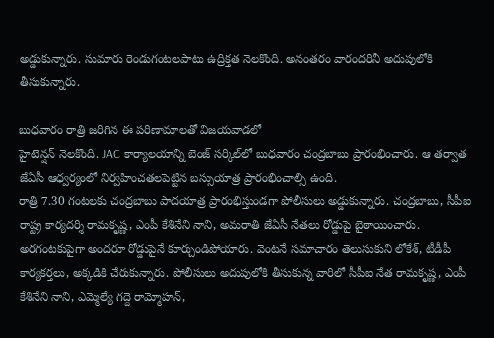అడ్డుకున్నారు. సుమారు రెండుగంటలపాటు ఉద్రిక్తత నెలకొంది. అనంతరం వారందరినీ అదుపులోకి తీసుకున్నారు.

బుధవారం రాత్రి జరిగిన ఈ పరిణామాలతో విజయవాడలో
హైటెన్షన్‌ నెలకొంది. JAC కార్యాలయాన్ని బెంజ్‌ సర్కిల్‌లో బుధవారం చంద్రబాబు ప్రారంభించారు. ఆ తర్వాత జేఏసీ ఆధ్వర్యంలో నిర్వహించతలపెట్టిన బస్సుయాత్ర ప్రారంభించాల్సి ఉంది.
రాత్రి 7.30 గంటలకు చంద్రబాబు పాదయాత్ర ప్రారంభిస్తుండగా పోలీసులు అడ్డుకున్నారు. చంద్రబాబు, సీపీఐ రాష్ట్ర కార్యదర్శి రామకృష్ణ, ఎంపీ కేశినేని నాని, అమరాతి జేఏసీ నేతలు రోడ్డుపై బైఠాయించారు. అరగంటకుపైగా అందరూ రోడ్డుపైనే కూర్చుండిపోయారు. వెంటనే సమాచారం తెలుసుకుని లోకేశ్‌, టీడీపీ కార్యకర్తలు, అక్కడికి చేరుకున్నారు. పోలీసులు అదుపులోకి తీసుకున్న వారిలో సీపీఐ నేత రామకృష్ణ, ఎంపీ కేశినేని నాని, ఎమ్మెల్యే గద్దె రామ్మోహన్‌,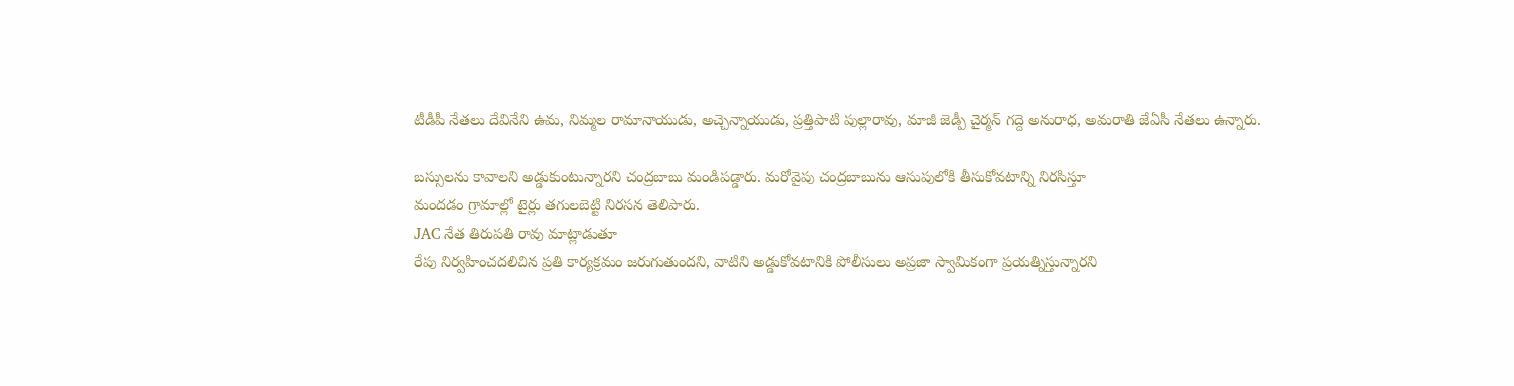టీడీపీ నేతలు దేవినేని ఉమ, నిమ్మల రామానాయుడు, అచ్చెన్నాయుడు, ప్రత్తిపాటి పుల్లారావు, మాజీ జెడ్పీ చైర్మన్‌ గద్దె అనురాధ, అమరాతి జేఏసీ నేతలు ఉన్నారు.

బస్సులను కావాలని అడ్డుకుంటున్నారని చంద్రబాబు మండిపడ్డారు. మరోవైపు చంద్రబాబును ఆసుపులోకి తీసుకోవటాన్ని నిరసిస్తూ
మందడం గ్రామాల్లో టైర్లు తగులబెట్టి నిరసన తెలిపారు.
JAC నేత తిరుపతి రావు మాట్లాడుతూ
రేపు నిర్వహించదలిచిన ప్రతి కార్యక్రమం జరుగుతుందని, వాటిని అడ్డుకోవటానికి పోలీసులు అప్రజా స్వామికంగా ప్రయత్నిస్తున్నారని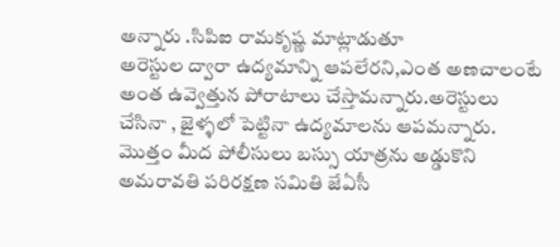అన్నారు .సిపిఐ రామకృష్ణ మాట్లాడుతూ
అరెస్టుల ద్వారా ఉద్యమాన్ని ఆపలేరని,ఎంత అణచాలంటే అంత ఉవ్వెత్తున పోరాటాలు చేస్తామన్నారు.అరెస్టులు చేసినా , జైళ్ళలో పెట్టినా ఉద్యమాలను ఆపమన్నారు. మొత్తం మీద పోలీసులు బస్సు యాత్రను అడ్డుకొని అమరావతి పరిరక్షణ సమితి జేఏసీ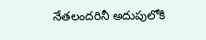నేతలందరినీ అదుపులోకి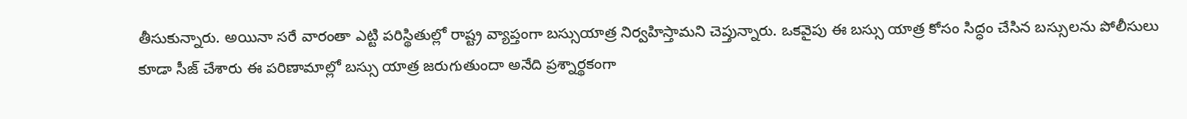తీసుకున్నారు. అయినా సరే వారంతా ఎట్టి పరిస్థితుల్లో రాష్ట్ర వ్యాప్తంగా బస్సుయాత్ర నిర్వహిస్తామని చెప్తున్నారు. ఒకవైపు ఈ బస్సు యాత్ర కోసం సిద్ధం చేసిన బస్సులను పోలీసులు కూడా సీజ్ చేశారు ఈ పరిణామాల్లో బస్సు యాత్ర జరుగుతుందా అనేది ప్రశ్నార్థకంగా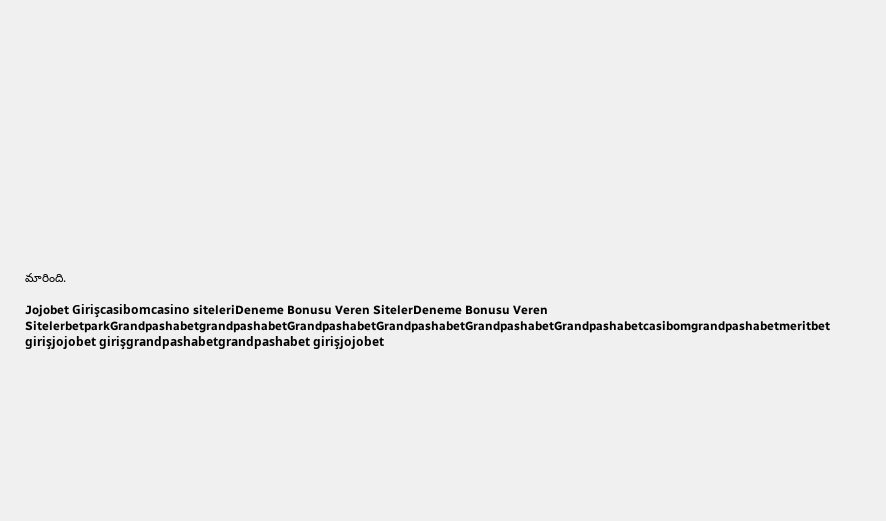మారింది.

Jojobet Girişcasibomcasino siteleriDeneme Bonusu Veren SitelerDeneme Bonusu Veren SitelerbetparkGrandpashabetgrandpashabetGrandpashabetGrandpashabetGrandpashabetGrandpashabetcasibomgrandpashabetmeritbet girişjojobet girişgrandpashabetgrandpashabet girişjojobet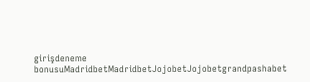girişdeneme bonusuMadridbetMadridbetJojobetJojobetgrandpashabet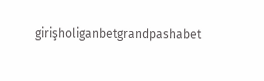girişholiganbetgrandpashabet